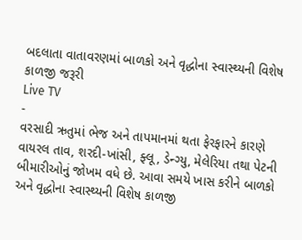બદલાતા વાતાવરણમાં બાળકો અને વૃદ્ધોના સ્વાસ્થ્યની વિશેષ કાળજી જરૂરી
Live TV
-
વરસાદી ઋતુમાં ભેજ અને તાપમાનમાં થતા ફેરફારને કારણે વાયરલ તાવ, શરદી-ખાંસી, ફ્લૂ, ડેન્ગ્યુ, મેલેરિયા તથા પેટની બીમારીઓનું જોખમ વધે છે. આવા સમયે ખાસ કરીને બાળકો અને વૃદ્ધોના સ્વાસ્થ્યની વિશેષ કાળજી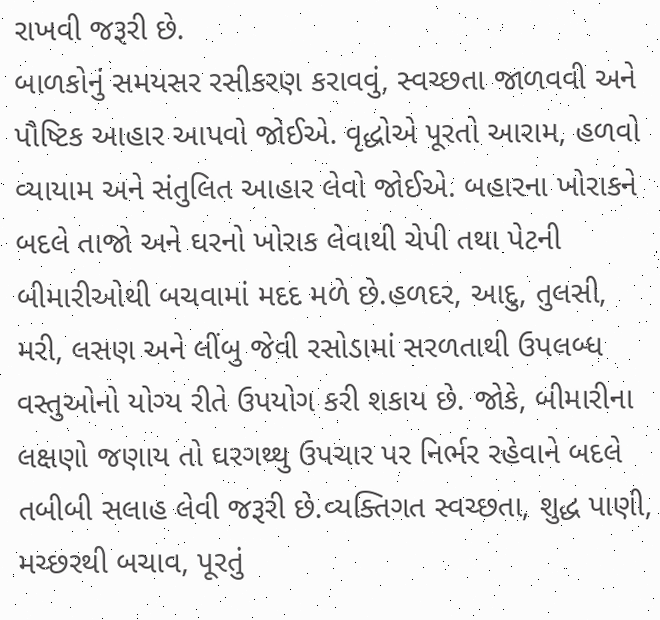રાખવી જરૂરી છે.
બાળકોનું સમયસર રસીકરણ કરાવવું, સ્વચ્છતા જાળવવી અને પૌષ્ટિક આહાર આપવો જોઈએ. વૃદ્ધોએ પૂરતો આરામ, હળવો વ્યાયામ અને સંતુલિત આહાર લેવો જોઈએ. બહારના ખોરાકને બદલે તાજો અને ઘરનો ખોરાક લેવાથી ચેપી તથા પેટની બીમારીઓથી બચવામાં મદદ મળે છે.હળદર, આદુ, તુલસી, મરી, લસણ અને લીંબુ જેવી રસોડામાં સરળતાથી ઉપલબ્ધ વસ્તુઓનો યોગ્ય રીતે ઉપયોગ કરી શકાય છે. જોકે, બીમારીના લક્ષણો જણાય તો ઘરગથ્થુ ઉપચાર પર નિર્ભર રહેવાને બદલે તબીબી સલાહ લેવી જરૂરી છે.વ્યક્તિગત સ્વચ્છતા, શુદ્ધ પાણી, મચ્છરથી બચાવ, પૂરતું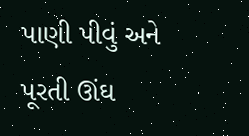પાણી પીવું અને પૂરતી ઊંઘ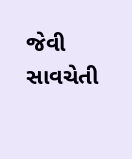જેવી સાવચેતી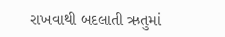રાખવાથી બદલાતી ઋતુમાં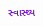સ્વાસ્થ્ય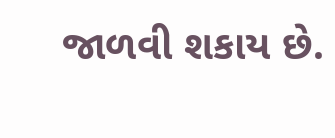જાળવી શકાય છે.